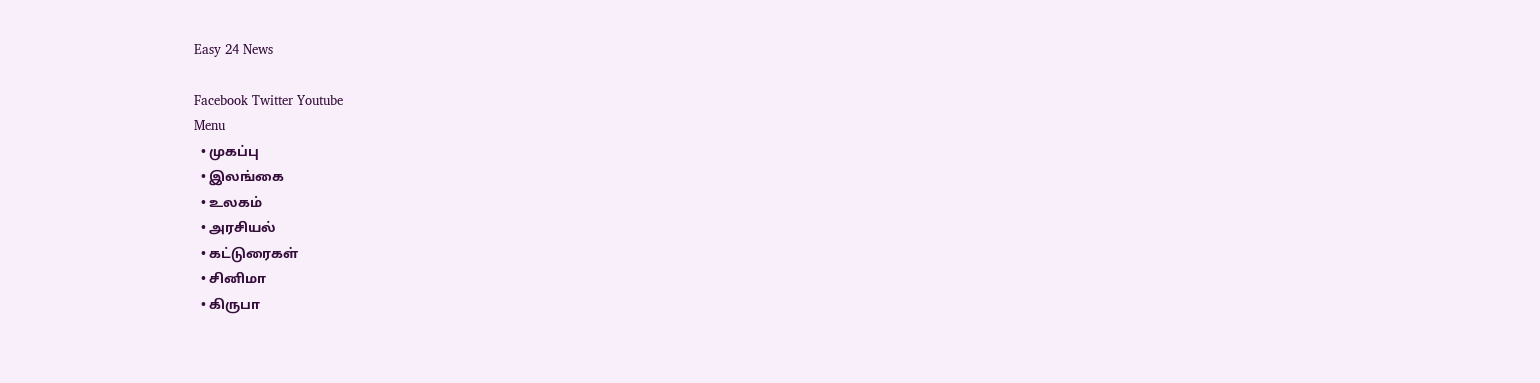Easy 24 News

Facebook Twitter Youtube
Menu
  • முகப்பு
  • இலங்கை
  • உலகம்
  • அரசியல்
  • கட்டுரைகள்
  • சினிமா
  • கிருபா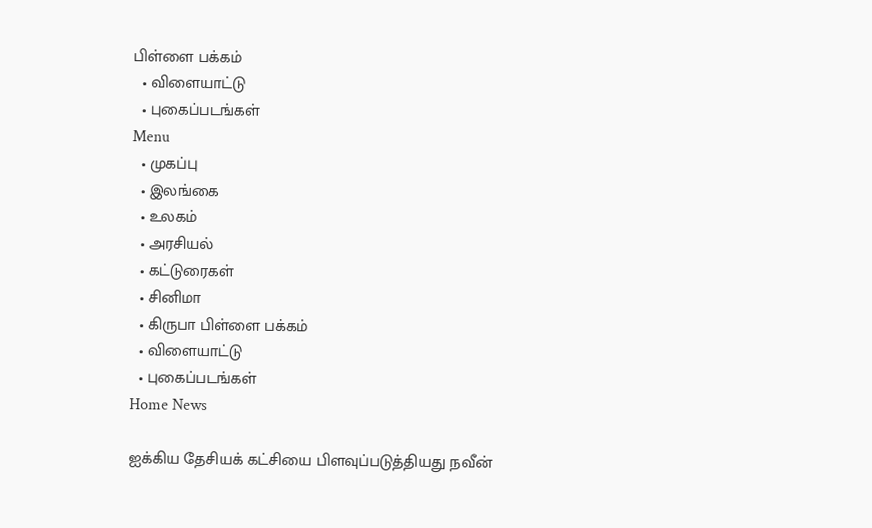பிள்ளை பக்கம்
  • விளையாட்டு
  • புகைப்படங்கள்
Menu
  • முகப்பு
  • இலங்கை
  • உலகம்
  • அரசியல்
  • கட்டுரைகள்
  • சினிமா
  • கிருபா பிள்ளை பக்கம்
  • விளையாட்டு
  • புகைப்படங்கள்
Home News

ஐக்கிய தேசியக் கட்சியை பிளவுப்படுத்தியது நவீன்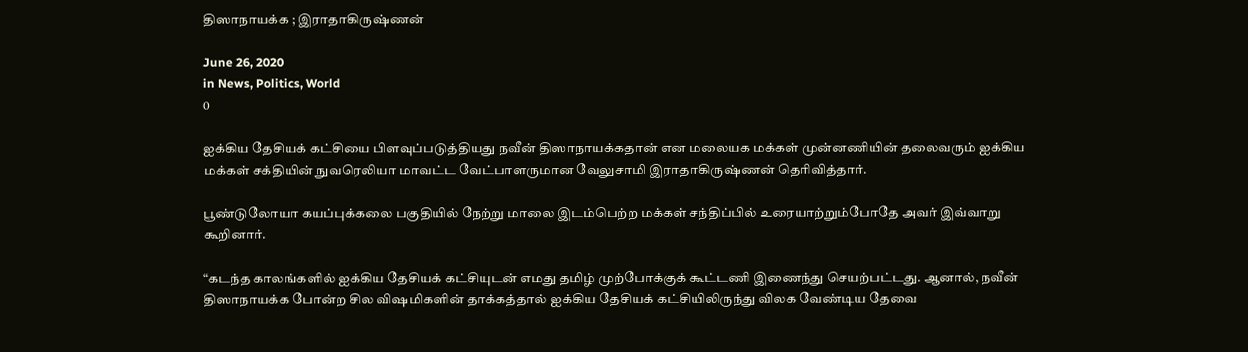திஸாநாயக்க ; இராதாகிருஷ்ணன்

June 26, 2020
in News, Politics, World
0

ஐக்கிய தேசியக் கட்சியை பிளவுப்படுத்தியது நவீன் திஸாநாயக்கதான் என மலையக மக்கள் முன்னணியின் தலைவரும் ஐக்கிய மக்கள் சக்தியின் நுவரெலியா மாவட்ட வேட்பாளருமான வேலுசாமி இராதாகிருஷ்ணன் தெரிவித்தார்.

பூண்டுலோயா கயப்புக்கலை பகுதியில் நேற்று மாலை இடம்பெற்ற மக்கள் சந்திப்பில் உரையாற்றும்போதே அவர் இவ்வாறு கூறினார்.

“கடந்த காலங்களில் ஐக்கிய தேசியக் கட்சியுடன் எமது தமிழ் முற்போக்குக் கூட்டணி இணைந்து செயற்பட்டது. ஆனால், நவீன் திஸாநாயக்க போன்ற சில விஷமிகளின் தாக்கத்தால் ஐக்கிய தேசியக் கட்சியிலிருந்து விலக வேண்டிய தேவை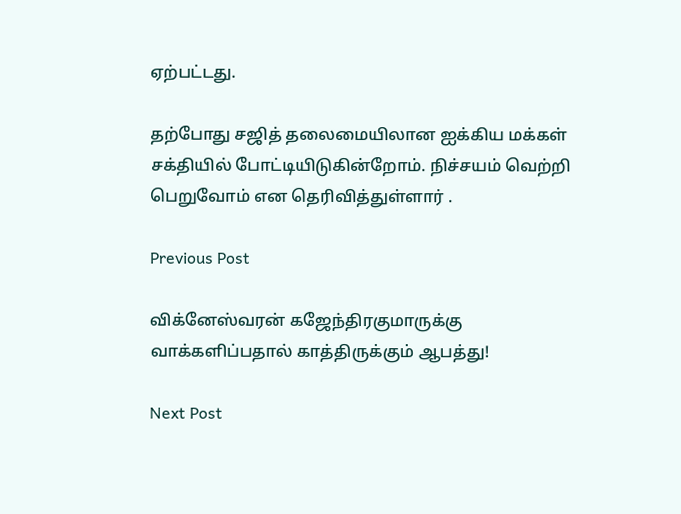ஏற்பட்டது.

தற்போது சஜித் தலைமையிலான ஐக்கிய மக்கள் சக்தியில் போட்டியிடுகின்றோம். நிச்சயம் வெற்றி பெறுவோம் என தெரிவித்துள்ளார் .

Previous Post

விக்னேஸ்வரன் கஜேந்திரகுமாருக்கு வாக்களிப்பதால் காத்திருக்கும் ஆபத்து!

Next Post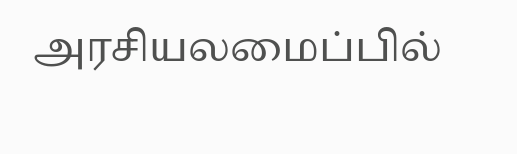அரசியலமைப்பில்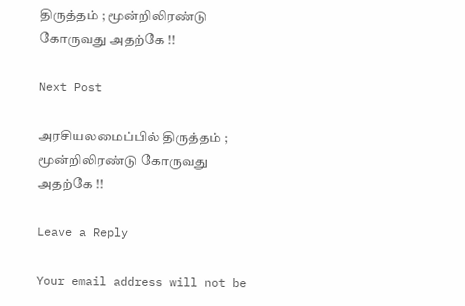திருத்தம் ; மூன்றிலிரண்டு கோருவது அதற்கே !!

Next Post

அரசியலமைப்பில் திருத்தம் ; மூன்றிலிரண்டு கோருவது அதற்கே !!

Leave a Reply

Your email address will not be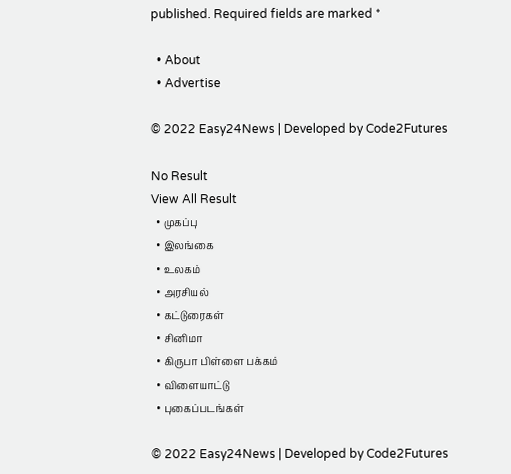published. Required fields are marked *

  • About
  • Advertise

© 2022 Easy24News | Developed by Code2Futures

No Result
View All Result
  • முகப்பு
  • இலங்கை
  • உலகம்
  • அரசியல்
  • கட்டுரைகள்
  • சினிமா
  • கிருபா பிள்ளை பக்கம்
  • விளையாட்டு
  • புகைப்படங்கள்

© 2022 Easy24News | Developed by Code2Futures